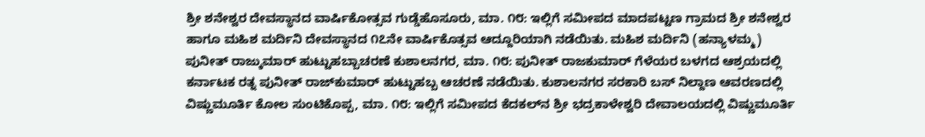ಶ್ರೀ ಶನೇಶ್ವರ ದೇವಸ್ಥಾನದ ವಾರ್ಷಿಕೋತ್ಸವ ಗುಡ್ಡೆಹೊಸೂರು, ಮಾ. ೧೮: ಇಲ್ಲಿಗೆ ಸಮೀಪದ ಮಾದಪಟ್ಟಣ ಗ್ರಾಮದ ಶ್ರೀ ಶನೇಶ್ವರ ಹಾಗೂ ಮಹಿಶ ಮರ್ದಿನಿ ದೇವಸ್ಥಾನದ ೧೭ನೇ ವಾರ್ಷಿಕೊತ್ಸವ ಆದ್ದೂರಿಯಾಗಿ ನಡೆಯಿತು. ಮಹಿಶ ಮರ್ದಿನಿ (ಹನ್ಯಾಳಮ್ಮ)
ಪುನೀತ್ ರಾಜ್ಕುಮಾರ್ ಹುಟ್ಟುಹಬ್ಬಾಚರಣೆ ಕುಶಾಲನಗರ, ಮಾ. ೧೮: ಪುನೀತ್ ರಾಜಕುಮಾರ್ ಗೆಳೆಯರ ಬಳಗದ ಆಶ್ರಯದಲ್ಲಿ ಕರ್ನಾಟಕ ರತ್ನ ಪುನೀತ್ ರಾಜ್‌ಕುಮಾರ್ ಹುಟ್ಟುಹಬ್ಬ ಆಚರಣೆ ನಡೆಯಿತು. ಕುಶಾಲನಗರ ಸರಕಾರಿ ಬಸ್ ನಿಲ್ದಾಣ ಆವರಣದಲ್ಲಿ
ವಿಷ್ಣುಮೂರ್ತಿ ಕೋಲ ಸುಂಟಿಕೊಪ್ಪ, ಮಾ. ೧೮: ಇಲ್ಲಿಗೆ ಸಮೀಪದ ಕೆದಕಲ್‌ನ ಶ್ರೀ ಭದ್ರಕಾಳೇಶ್ವರಿ ದೇವಾಲಯದಲ್ಲಿ ವಿಷ್ಣುಮೂರ್ತಿ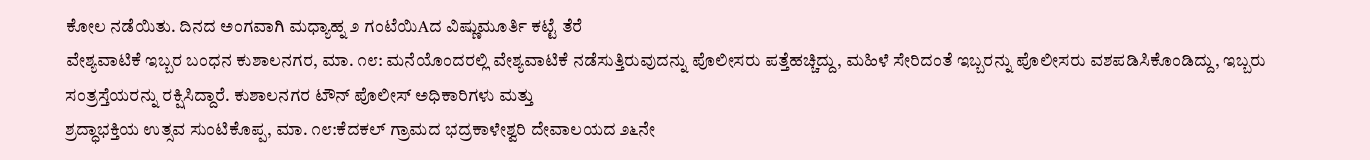ಕೋಲ ನಡೆಯಿತು. ದಿನದ ಅಂಗವಾಗಿ ಮಧ್ಯಾಹ್ನ ೨ ಗಂಟೆಯಿAದ ವಿಷ್ಣುಮೂರ್ತಿ ಕಟ್ಟೆ ತೆರೆ
ವೇಶ್ಯವಾಟಿಕೆ ಇಬ್ಬರ ಬಂಧನ ಕುಶಾಲನಗರ, ಮಾ. ೧೮: ಮನೆಯೊಂದರಲ್ಲಿ ವೇಶ್ಯವಾಟಿಕೆ ನಡೆಸುತ್ತಿರುವುದನ್ನು ಪೊಲೀಸರು ಪತ್ತೆಹಚ್ಚಿದ್ದು, ಮಹಿಳೆ ಸೇರಿದಂತೆ ಇಬ್ಬರನ್ನು ಪೊಲೀಸರು ವಶಪಡಿಸಿಕೊಂಡಿದ್ದು, ಇಬ್ಬರು ಸಂತ್ರಸ್ತೆಯರನ್ನು ರಕ್ಷಿಸಿದ್ದಾರೆ. ಕುಶಾಲನಗರ ಟೌನ್ ಪೊಲೀಸ್ ಅಧಿಕಾರಿಗಳು ಮತ್ತು
ಶ್ರದ್ಧಾಭಕ್ತಿಯ ಉತ್ಸವ ಸುಂಟಿಕೊಪ್ಪ, ಮಾ. ೧೮:ಕೆದಕಲ್ ಗ್ರಾಮದ ಭದ್ರಕಾಳೇಶ್ವರಿ ದೇವಾಲಯದ ೨೬ನೇ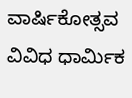ವಾರ್ಷಿಕೋತ್ಸವ ವಿವಿಧ ಧಾರ್ಮಿಕ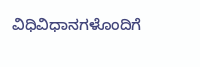ವಿಧಿವಿಧಾನಗಳೊಂದಿಗೆ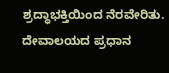ಶ್ರದ್ಧಾಭಕ್ತಿಯಿಂದ ನೆರವೇರಿತು. ದೇವಾಲಯದ ಪ್ರಧಾನ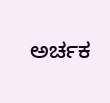ಅರ್ಚಕ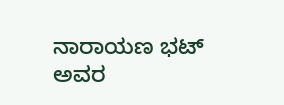ನಾರಾಯಣ ಭಟ್ ಅವರ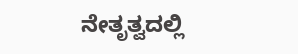ನೇತೃತ್ವದಲ್ಲಿ